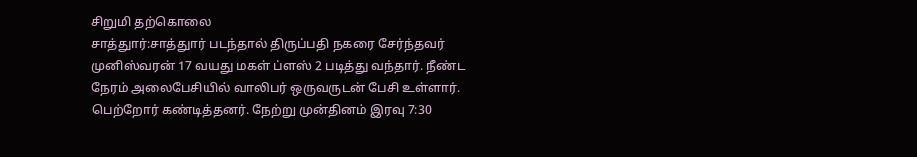சிறுமி தற்கொலை
சாத்துார்:சாத்துார் படந்தால் திருப்பதி நகரை சேர்ந்தவர் முனிஸ்வரன் 17 வயது மகள் ப்ளஸ் 2 படித்து வந்தார். நீண்ட நேரம் அலைபேசியில் வாலிபர் ஒருவருடன் பேசி உள்ளார். பெற்றோர் கண்டித்தனர். நேற்று முன்தினம் இரவு 7:30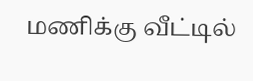மணிக்கு வீட்டில்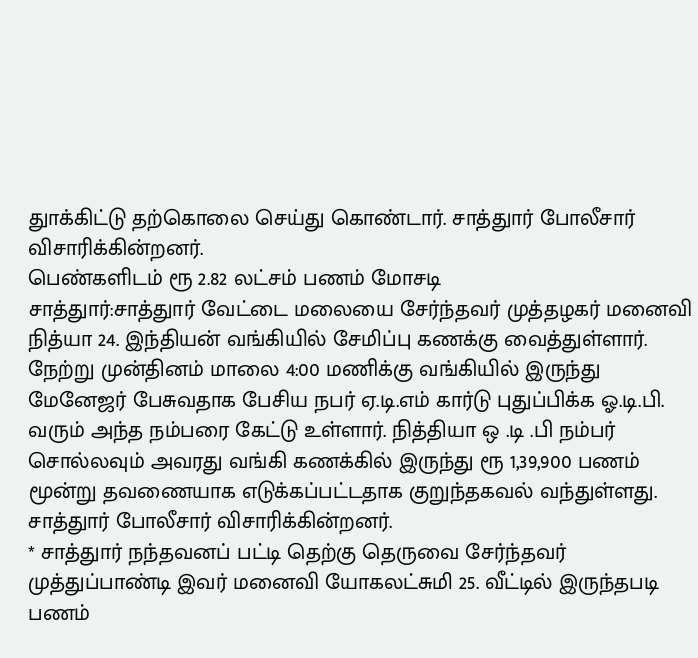துாக்கிட்டு தற்கொலை செய்து கொண்டார். சாத்துார் போலீசார் விசாரிக்கின்றனர்.
பெண்களிடம் ரூ 2.82 லட்சம் பணம் மோசடி
சாத்துார்:சாத்துார் வேட்டை மலையை சேர்ந்தவர் முத்தழகர் மனைவி நித்யா 24. இந்தியன் வங்கியில் சேமிப்பு கணக்கு வைத்துள்ளார். நேற்று முன்தினம் மாலை 4:00 மணிக்கு வங்கியில் இருந்து மேனேஜர் பேசுவதாக பேசிய நபர் ஏ.டி.எம் கார்டு புதுப்பிக்க ஓ.டி.பி.
வரும் அந்த நம்பரை கேட்டு உள்ளார். நித்தியா ஒ .டி .பி நம்பர் சொல்லவும் அவரது வங்கி கணக்கில் இருந்து ரூ 1,39,900 பணம் மூன்று தவணையாக எடுக்கப்பட்டதாக குறுந்தகவல் வந்துள்ளது. சாத்துார் போலீசார் விசாரிக்கின்றனர்.
* சாத்துார் நந்தவனப் பட்டி தெற்கு தெருவை சேர்ந்தவர் முத்துப்பாண்டி இவர் மனைவி யோகலட்சுமி 25. வீட்டில் இருந்தபடி பணம்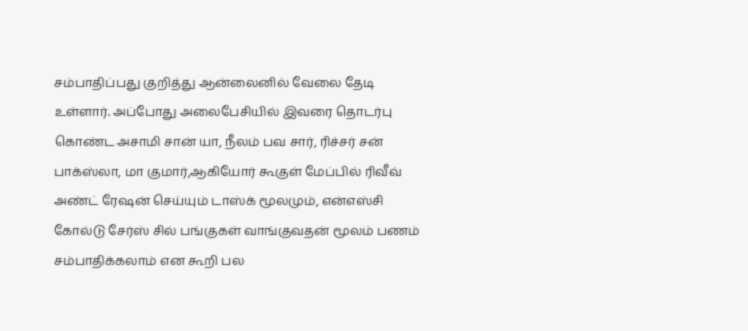சம்பாதிப்பது குறித்து ஆன்லைனில் வேலை தேடி உள்ளார். அப்போது அலைபேசியில் இவரை தொடர்பு கொண்ட அசாமி சான் யா, நீலம் பவ சார், ரிச்சர் சன் பாக்ஸ்லா, மா குமார்,ஆகியோர் கூகுள் மேப்பில் ரிவீவ் அண்ட் ரேஷன் செய்யும் டாஸ்க் மூலமும், என்எஸ்சி கோல்டு சேர்ஸ் சில் பங்குகள் வாங்குவதன் மூலம் பணம் சம்பாதிக்கலாம் என கூறி பல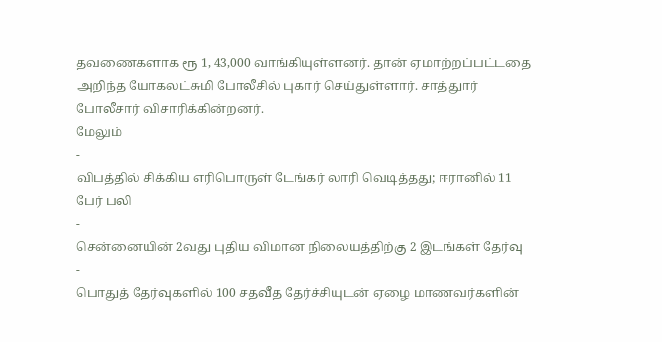தவணைகளாக ரூ 1, 43,000 வாங்கியுள்ளனர். தான் ஏமாற்றப்பட்டதை அறிந்த யோகலட்சுமி போலீசில் புகார் செய்துள்ளார். சாத்துார் போலீசார் விசாரிக்கின்றனர்.
மேலும்
-
விபத்தில் சிக்கிய எரிபொருள் டேங்கர் லாரி வெடித்தது; ஈரானில் 11 பேர் பலி
-
சென்னையின் 2வது புதிய விமான நிலையத்திற்கு 2 இடங்கள் தேர்வு
-
பொதுத் தேர்வுகளில் 100 சதவீத தேர்ச்சியுடன் ஏழை மாணவர்களின்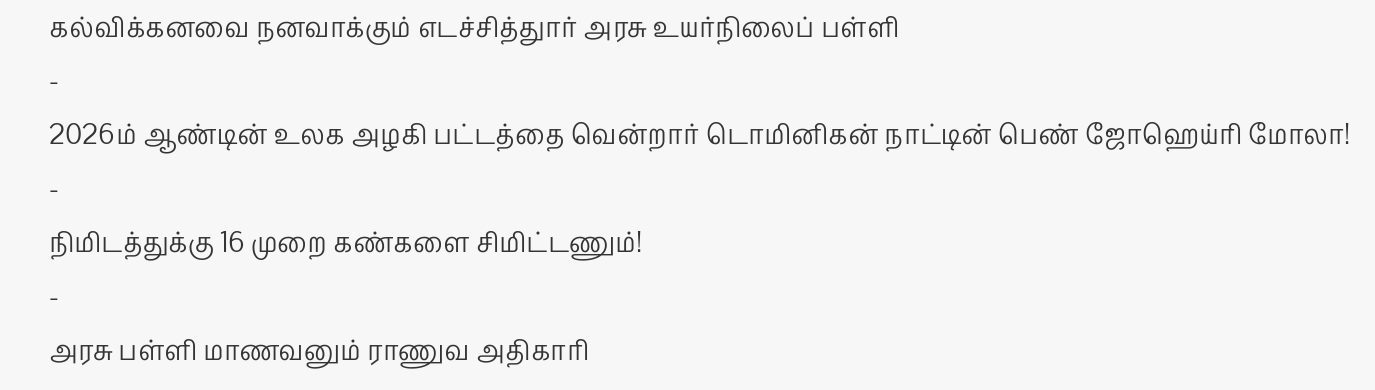கல்விக்கனவை நனவாக்கும் எடச்சித்துார் அரசு உயர்நிலைப் பள்ளி
-
2026ம் ஆண்டின் உலக அழகி பட்டத்தை வென்றார் டொமினிகன் நாட்டின் பெண் ஜோஹெய்ரி மோலா!
-
நிமிடத்துக்கு 16 முறை கண்களை சிமிட்டணும்!
-
அரசு பள்ளி மாணவனும் ராணுவ அதிகாரி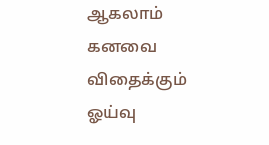ஆகலாம் கனவை விதைக்கும் ஓய்வு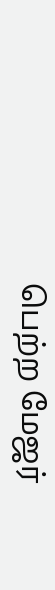பெற்ற மேஜர்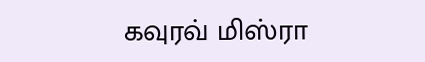கவுரவ் மிஸ்ரா